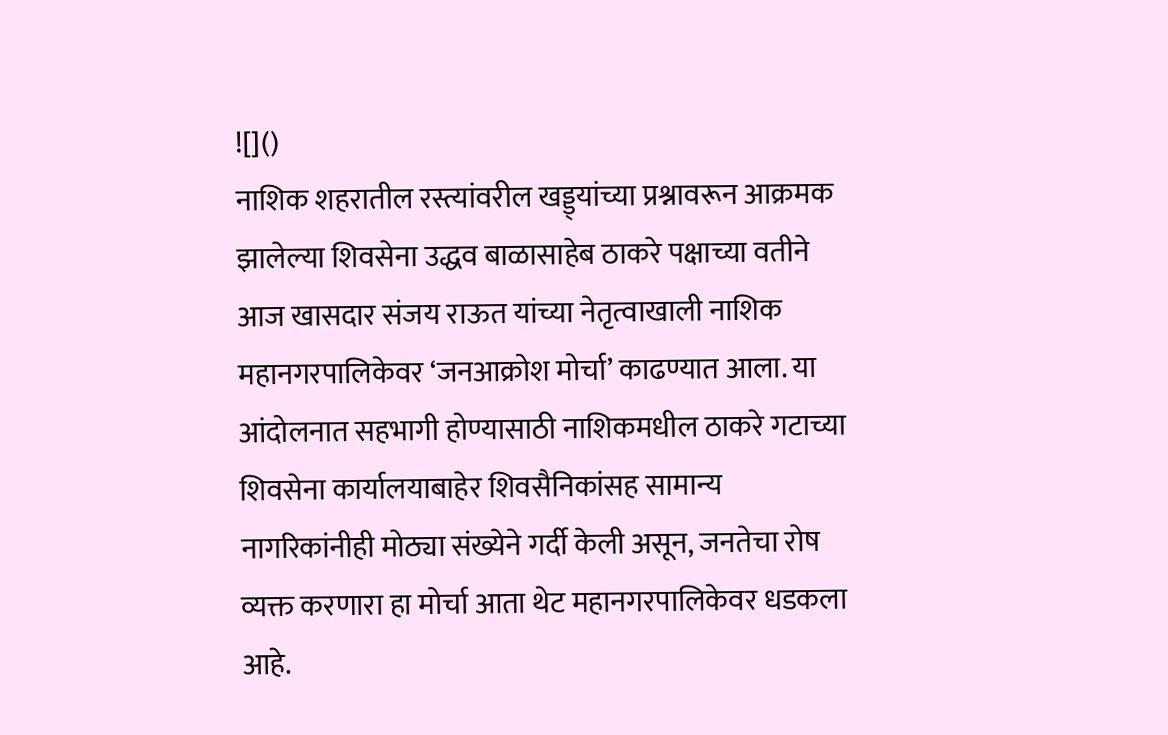![]()
नाशिक शहरातील रस्त्यांवरील खड्ड्यांच्या प्रश्नावरून आक्रमक झालेल्या शिवसेना उद्धव बाळासाहेब ठाकरे पक्षाच्या वतीने आज खासदार संजय राऊत यांच्या नेतृत्वाखाली नाशिक महानगरपालिकेवर ‘जनआक्रोश मोर्चा’ काढण्यात आला. या आंदोलनात सहभागी होण्यासाठी नाशिकमधील ठाकरे गटाच्या शिवसेना कार्यालयाबाहेर शिवसैनिकांसह सामान्य नागरिकांनीही मोठ्या संख्येने गर्दी केली असून, जनतेचा रोष व्यक्त करणारा हा मोर्चा आता थेट महानगरपालिकेवर धडकला आहे.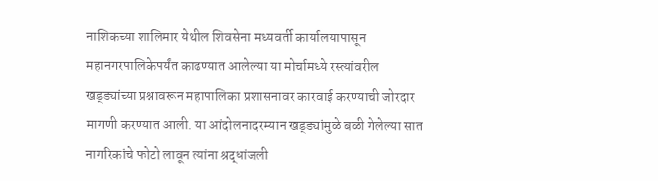नाशिकच्या शालिमार येथील शिवसेना मध्यवर्ती कार्यालयापासून महानगरपालिकेपर्यंत काढण्यात आलेल्या या मोर्चामध्ये रस्त्यांवरील खड्ड्यांच्या प्रश्नावरून महापालिका प्रशासनावर कारवाई करण्याची जोरदार मागणी करण्यात आली. या आंदोलनादरम्यान खड्ड्यांमुळे बळी गेलेल्या सात नागरिकांचे फोटो लावून त्यांना श्रद्धांजली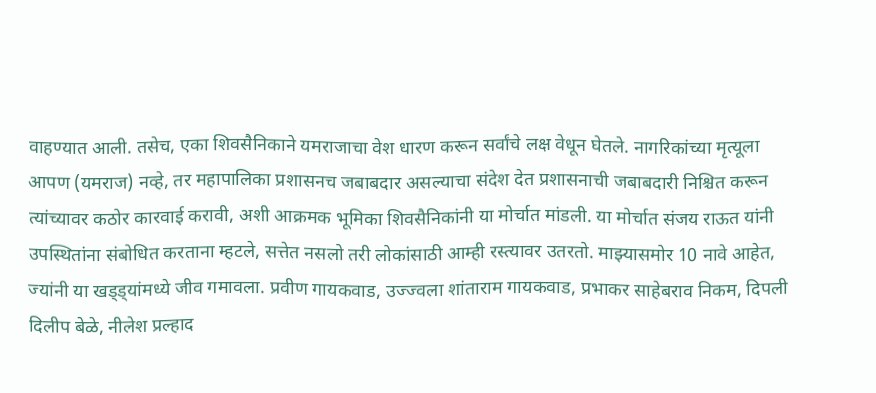वाहण्यात आली. तसेच, एका शिवसैनिकाने यमराजाचा वेश धारण करून सर्वांचे लक्ष वेधून घेतले. नागरिकांच्या मृत्यूला आपण (यमराज) नव्हे, तर महापालिका प्रशासनच जबाबदार असल्याचा संदेश देत प्रशासनाची जबाबदारी निश्चित करून त्यांच्यावर कठोर कारवाई करावी, अशी आक्रमक भूमिका शिवसैनिकांनी या मोर्चात मांडली. या मोर्चात संजय राऊत यांनी उपस्थितांना संबोधित करताना म्हटले, सत्तेत नसलो तरी लोकांसाठी आम्ही रस्त्यावर उतरतो. माझ्यासमोर 10 नावे आहेत, ज्यांनी या खड्ड्यांमध्ये जीव गमावला. प्रवीण गायकवाड, उज्ज्वला शांताराम गायकवाड, प्रभाकर साहेबराव निकम, दिपली दिलीप बेळे, नीलेश प्रल्हाद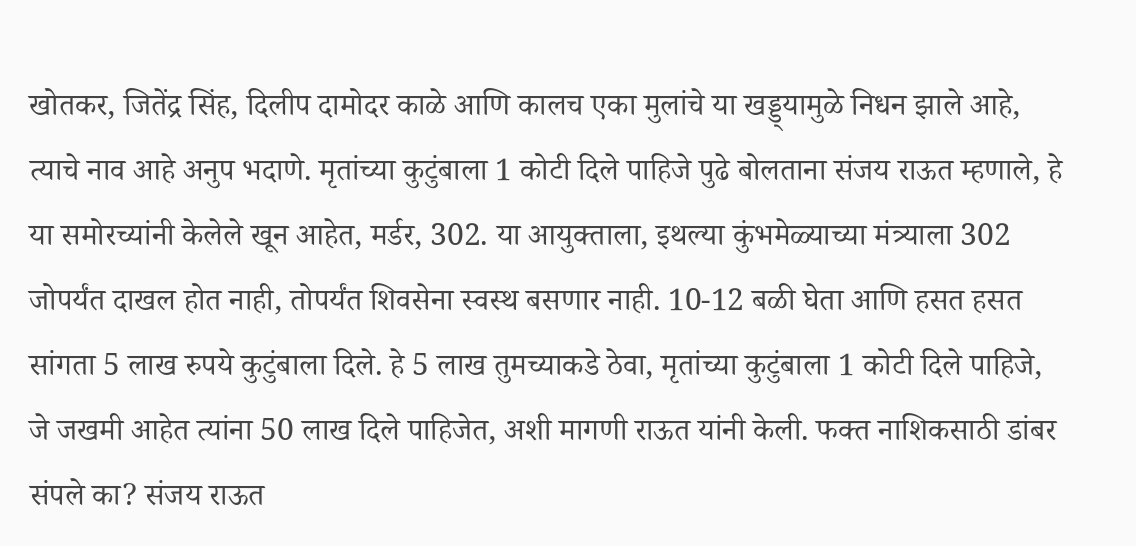खोतकर, जितेंद्र सिंह, दिलीप दामोदर काळे आणि कालच एका मुलांचे या खड्ड्यामुळे निधन झाले आहे, त्याचे नाव आहे अनुप भदाणे. मृतांच्या कुटुंबाला 1 कोटी दिले पाहिजे पुढे बोलताना संजय राऊत म्हणाले, हे या समोरच्यांनी केलेले खून आहेत, मर्डर, 302. या आयुक्ताला, इथल्या कुंभमेळ्याच्या मंत्र्याला 302 जोपर्यंत दाखल होत नाही, तोपर्यंत शिवसेना स्वस्थ बसणार नाही. 10-12 बळी घेता आणि हसत हसत सांगता 5 लाख रुपये कुटुंबाला दिले. हे 5 लाख तुमच्याकडे ठेवा, मृतांच्या कुटुंबाला 1 कोटी दिले पाहिजे, जे जखमी आहेत त्यांना 50 लाख दिले पाहिजेत, अशी मागणी राऊत यांनी केली. फक्त नाशिकसाठी डांबर संपले का? संजय राऊत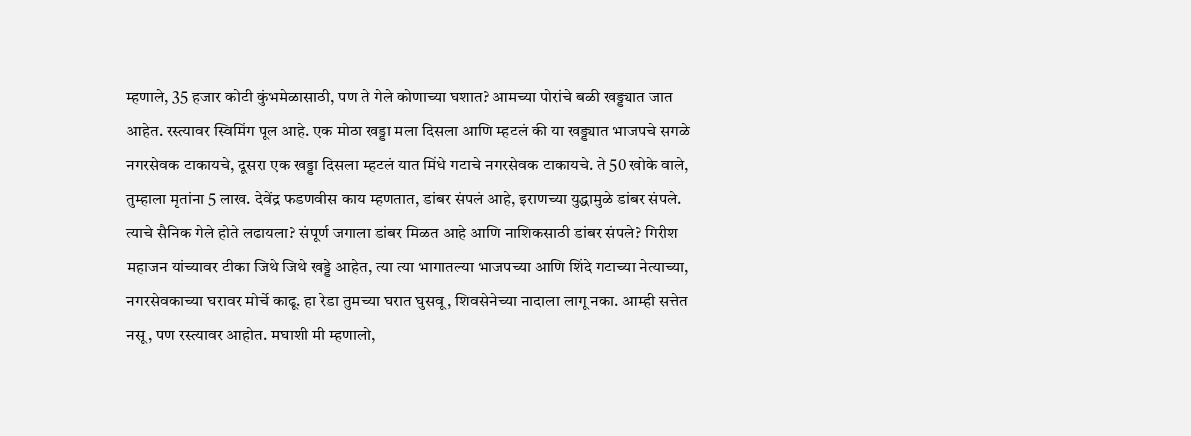म्हणाले, 35 हजार कोटी कुंभमेळासाठी, पण ते गेले कोणाच्या घशात? आमच्या पोरांचे बळी खड्ड्यात जात आहेत. रस्त्यावर स्विमिंग पूल आहे. एक मोठा खड्डा मला दिसला आणि म्हटलं की या खड्ड्यात भाजपचे सगळे नगरसेवक टाकायचे, दूसरा एक खड्डा दिसला म्हटलं यात मिंधे गटाचे नगरसेवक टाकायचे. ते 50 खोके वाले, तुम्हाला मृतांना 5 लाख. देवेंद्र फडणवीस काय म्हणतात, डांबर संपलं आहे, इराणच्या युद्धामुळे डांबर संपले. त्याचे सैनिक गेले होते लढायला? संपूर्ण जगाला डांबर मिळत आहे आणि नाशिकसाठी डांबर संपले? गिरीश महाजन यांच्यावर टीका जिथे जिथे खड्डे आहेत, त्या त्या भागातल्या भाजपच्या आणि शिंदे गटाच्या नेत्याच्या, नगरसेवकाच्या घरावर मोर्चे काढू. हा रेडा तुमच्या घरात घुसवू, शिवसेनेच्या नादाला लागू नका. आम्ही सत्तेत नसू, पण रस्त्यावर आहोत. मघाशी मी म्हणालो,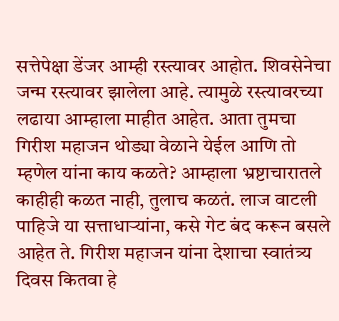सत्तेपेक्षा डेंजर आम्ही रस्त्यावर आहोत. शिवसेनेचा जन्म रस्त्यावर झालेला आहे. त्यामुळे रस्त्यावरच्या लढाया आम्हाला माहीत आहेत. आता तुमचा गिरीश महाजन थोड्या वेळाने येईल आणि तो म्हणेल यांना काय कळते? आम्हाला भ्रष्टाचारातले काहीही कळत नाही, तुलाच कळतं. लाज वाटली पाहिजे या सत्ताधाऱ्यांना, कसे गेट बंद करून बसले आहेत ते. गिरीश महाजन यांना देशाचा स्वातंत्र्य दिवस कितवा हे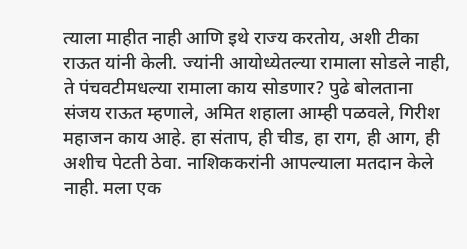त्याला माहीत नाही आणि इथे राज्य करतोय, अशी टीका राऊत यांनी केली. ज्यांनी आयोध्येतल्या रामाला सोडले नाही, ते पंचवटीमधल्या रामाला काय सोडणार? पुढे बोलताना संजय राऊत म्हणाले, अमित शहाला आम्ही पळवले, गिरीश महाजन काय आहे. हा संताप, ही चीड, हा राग, ही आग, ही अशीच पेटती ठेवा. नाशिककरांनी आपल्याला मतदान केले नाही. मला एक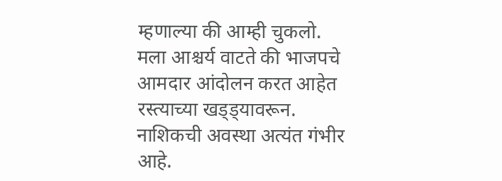म्हणाल्या की आम्ही चुकलो. मला आश्चर्य वाटते की भाजपचे आमदार आंदोलन करत आहेत रस्त्याच्या खड्ड्यावरून. नाशिकची अवस्था अत्यंत गंभीर आहे.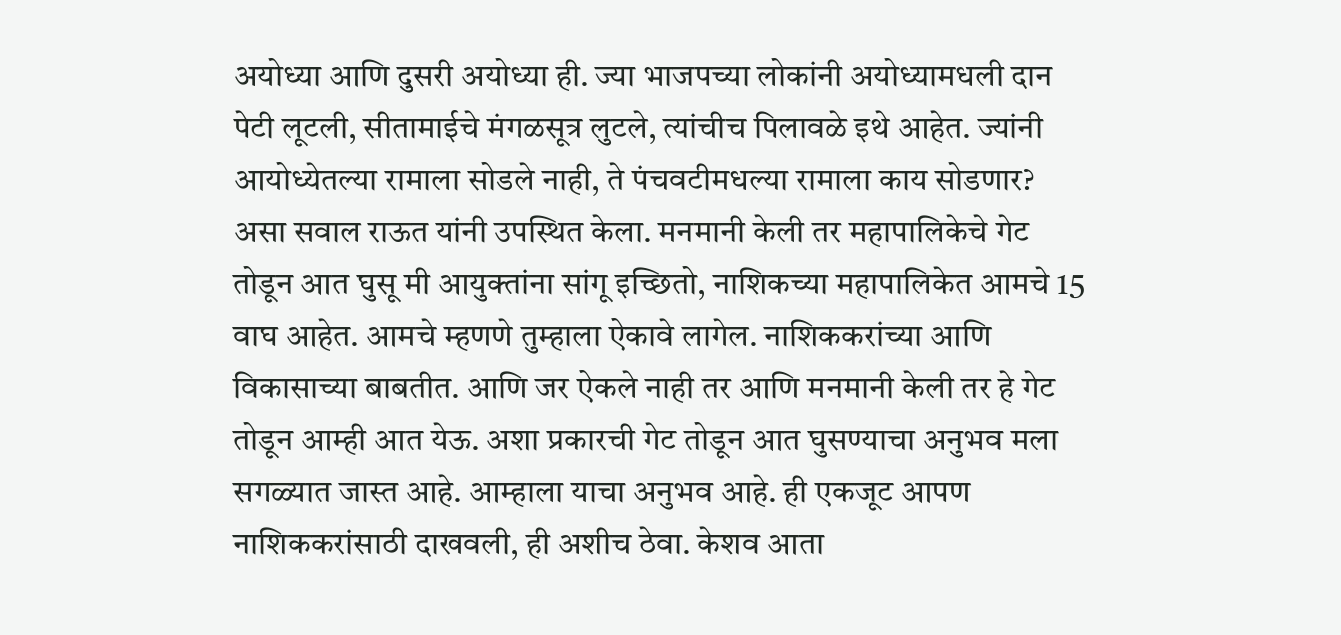अयोध्या आणि दुसरी अयोध्या ही. ज्या भाजपच्या लोकांनी अयोध्यामधली दान पेटी लूटली, सीतामाईचे मंगळसूत्र लुटले, त्यांचीच पिलावळे इथे आहेत. ज्यांनी आयोध्येतल्या रामाला सोडले नाही, ते पंचवटीमधल्या रामाला काय सोडणार? असा सवाल राऊत यांनी उपस्थित केला. मनमानी केली तर महापालिकेचे गेट तोडून आत घुसू मी आयुक्तांना सांगू इच्छितो, नाशिकच्या महापालिकेत आमचे 15 वाघ आहेत. आमचे म्हणणे तुम्हाला ऐकावे लागेल. नाशिककरांच्या आणि विकासाच्या बाबतीत. आणि जर ऐकले नाही तर आणि मनमानी केली तर हे गेट तोडून आम्ही आत येऊ. अशा प्रकारची गेट तोडून आत घुसण्याचा अनुभव मला सगळ्यात जास्त आहे. आम्हाला याचा अनुभव आहे. ही एकजूट आपण नाशिककरांसाठी दाखवली, ही अशीच ठेवा. केशव आता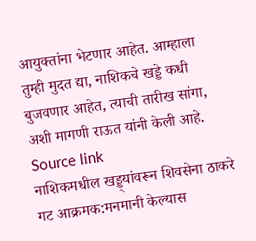आयुक्तांना भेटणार आहेत. आम्हाला तुम्ही मुदत द्या, नाशिकचे खड्डे कधी बुजवणार आहेत, त्याची तारीख सांगा, अशी मागणी राऊत यांनी केली आहे.
Source link
नाशिकमधील खड्ड्यांवरून शिवसेना ठाकरे गट आक्रमक:मनमानी केल्यास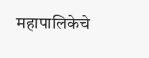महापालिकेचे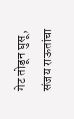गेट तोडून घुसू, संजय राऊतांचा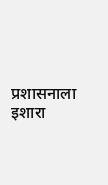प्रशासनाला इशारा